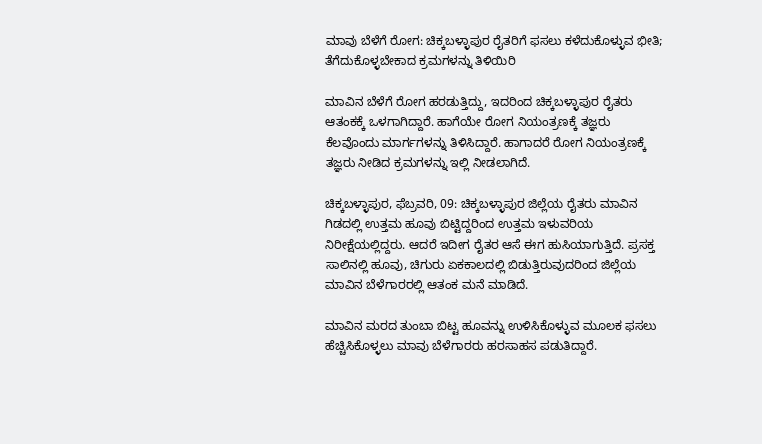ಮಾವು ಬೆಳೆಗೆ ರೋಗ: ಚಿಕ್ಕಬಳ್ಳಾಪುರ ರೈತರಿಗೆ ಫಸಲು ಕಳೆದುಕೊಳ್ಳುವ ಭೀತಿ; ತೆಗೆದುಕೊಳ್ಳಬೇಕಾದ ಕ್ರಮಗಳನ್ನು ತಿಳಿಯಿರಿ

ಮಾವಿನ ಬೆಳೆಗೆ ರೋಗ ಹರಡುತ್ತಿದ್ದು, ಇದರಿಂದ ಚಿಕ್ಕಬಳ್ಳಾಪುರ ರೈತರು ಆತಂಕಕ್ಕೆ ಒಳಗಾಗಿದ್ದಾರೆ. ಹಾಗೆಯೇ ರೋಗ ನಿಯಂತ್ರಣಕ್ಕೆ ತಜ್ಞರು ಕೆಲವೊಂದು ಮಾರ್ಗಗಳನ್ನು ತಿಳಿಸಿದ್ದಾರೆ. ಹಾಗಾದರೆ ರೋಗ ನಿಯಂತ್ರಣಕ್ಕೆ ತಜ್ಞರು ನೀಡಿದ ಕ್ರಮಗಳನ್ನು ಇಲ್ಲಿ ನೀಡಲಾಗಿದೆ.

ಚಿಕ್ಕಬಳ್ಳಾಪುರ, ಫೆಬ್ರವರಿ, 09: ಚಿಕ್ಕಬಳ್ಳಾಪುರ ಜಿಲ್ಲೆಯ ರೈತರು ಮಾವಿನ ಗಿಡದಲ್ಲಿ ಉತ್ತಮ ಹೂವು ಬಿಟ್ಟಿದ್ದರಿಂದ ಉತ್ತಮ ಇಳುವರಿಯ ನಿರೀಕ್ಷೆಯಲ್ಲಿದ್ದರು. ಆದರೆ ಇದೀಗ ರೈತರ ಆಸೆ ಈಗ ಹುಸಿಯಾಗುತ್ತಿದೆ. ಪ್ರಸಕ್ತ ಸಾಲಿನಲ್ಲಿ ಹೂವು, ಚಿಗುರು ಏಕಕಾಲದಲ್ಲಿ ಬಿಡುತ್ತಿರುವುದರಿಂದ ಜಿಲ್ಲೆಯ ಮಾವಿನ ಬೆಳೆಗಾರರಲ್ಲಿ ಆತಂಕ ಮನೆ ಮಾಡಿದೆ.

ಮಾವಿನ ಮರದ ತುಂಬಾ ಬಿಟ್ಟ ಹೂವನ್ನು ಉಳಿಸಿಕೊಳ್ಳುವ ಮೂಲಕ ಫಸಲು ಹೆಚ್ಚಿಸಿಕೊಳ್ಳಲು ಮಾವು ಬೆಳೆಗಾರರು ಹರಸಾಹಸ ಪಡುತಿದ್ದಾರೆ.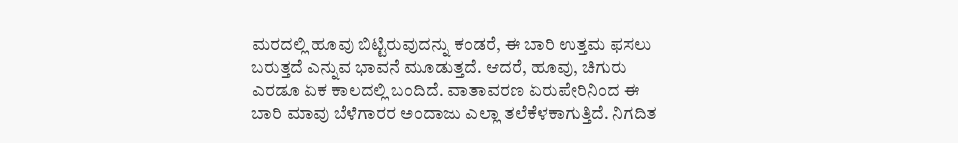ಮರದಲ್ಲಿ ಹೂವು ಬಿಟ್ಟಿರುವುದನ್ನು ಕಂಡರೆ, ಈ ಬಾರಿ ಉತ್ತಮ ಫಸಲು ಬರುತ್ತದೆ ಎನ್ನುವ ಭಾವನೆ ಮೂಡುತ್ತದೆ. ಆದರೆ, ಹೂವು, ಚಿಗುರು ಎರಡೂ ಏಕ ಕಾಲದಲ್ಲಿ ಬಂದಿದೆ. ವಾತಾವರಣ ಏರುಪೇರಿನಿಂದ ಈ ಬಾರಿ ಮಾವು ಬೆಳೆಗಾರರ ಅಂದಾಜು ಎಲ್ಲಾ ತಲೆಕೆಳಕಾಗುತ್ತಿದೆ. ನಿಗದಿತ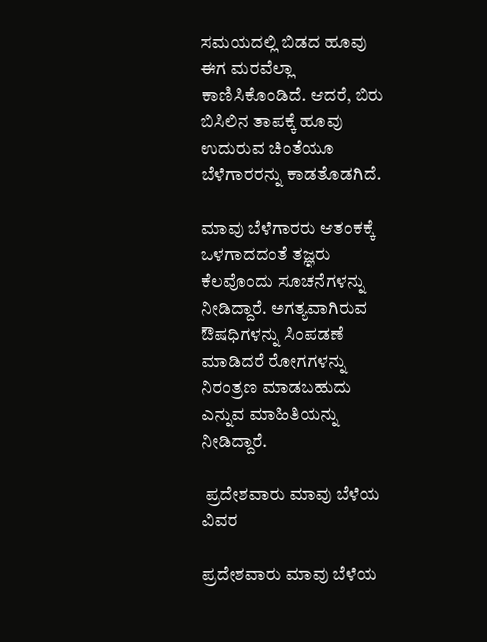ಸಮಯದಲ್ಲಿ ಬಿಡದ ಹೂವು ಈಗ ಮರವೆಲ್ಲಾ ಕಾಣಿಸಿಕೊಂಡಿದೆ. ಆದರೆ, ಬಿರು ಬಿಸಿಲಿನ ತಾಪಕ್ಕೆ ಹೂವು ಉದುರುವ ಚಿಂತೆಯೂ ಬೆಳೆಗಾರರನ್ನು ಕಾಡತೊಡಗಿದೆ.

ಮಾವು ಬೆಳೆಗಾರರು ಆತಂಕಕ್ಕೆ ಒಳಗಾದದಂತೆ ತಜ್ಞರು ಕೆಲವೊಂದು ಸೂಚನೆಗಳನ್ನು ನೀಡಿದ್ದಾರೆ. ಅಗತ್ಯವಾಗಿರುವ ಔಷಧಿಗಳನ್ನು ಸಿಂಪಡಣೆ ಮಾಡಿದರೆ ರೋಗಗಳನ್ನು ನಿರಂತ್ರಣ ಮಾಡಬಹುದು ಎನ್ನುವ ಮಾಹಿತಿಯನ್ನು ನೀಡಿದ್ದಾರೆ.

 ಪ್ರದೇಶವಾರು ಮಾವು ಬೆಳೆಯ ವಿವರ

ಪ್ರದೇಶವಾರು ಮಾವು ಬೆಳೆಯ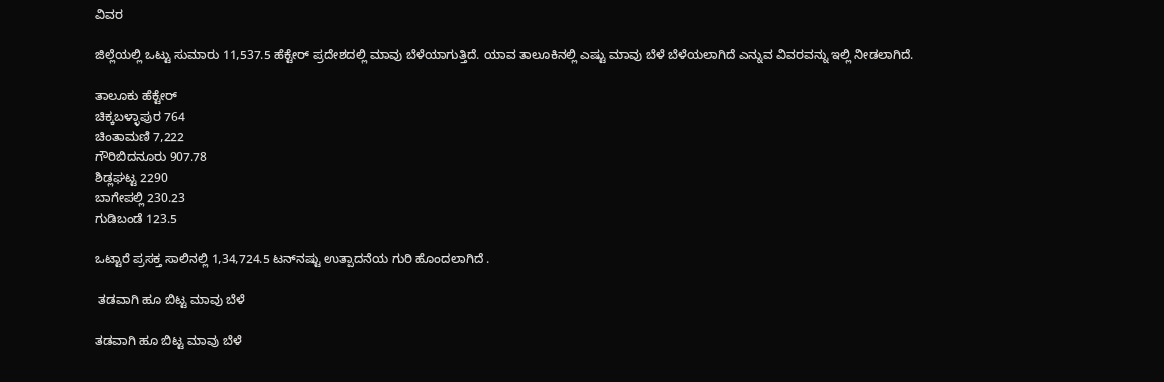ವಿವರ

ಜಿಲ್ಲೆಯಲ್ಲಿ ಒಟ್ಟು ಸುಮಾರು 11,537.5 ಹೆಕ್ಟೇರ್ ಪ್ರದೇಶದಲ್ಲಿ ಮಾವು ಬೆಳೆಯಾಗುತ್ತಿದೆ. ಯಾವ ತಾಲೂಕಿನಲ್ಲಿ ಎಷ್ಟು ಮಾವು ಬೆಳೆ ಬೆಳೆಯಲಾಗಿದೆ ಎನ್ನುವ ವಿವರವನ್ನು ಇಲ್ಲಿ ನೀಡಲಾಗಿದೆ.

ತಾಲೂಕು ಹೆಕ್ಟೇರ್‌
ಚಿಕ್ಕಬಳ್ಳಾಪುರ 764
ಚಿಂತಾಮಣಿ 7,222
ಗೌರಿಬಿದನೂರು 907.78
ಶಿಡ್ಲಘಟ್ಟ 2290
ಬಾಗೇಪಲ್ಲಿ 230.23
ಗುಡಿಬಂಡೆ 123.5

ಒಟ್ಟಾರೆ ಪ್ರಸಕ್ತ ಸಾಲಿನಲ್ಲಿ 1,34,724.5 ಟನ್‌ನಷ್ಟು ಉತ್ಪಾದನೆಯ ಗುರಿ ಹೊಂದಲಾಗಿದೆ .

 ತಡವಾಗಿ ಹೂ ಬಿಟ್ಟ ಮಾವು ಬೆಳೆ

ತಡವಾಗಿ ಹೂ ಬಿಟ್ಟ ಮಾವು ಬೆಳೆ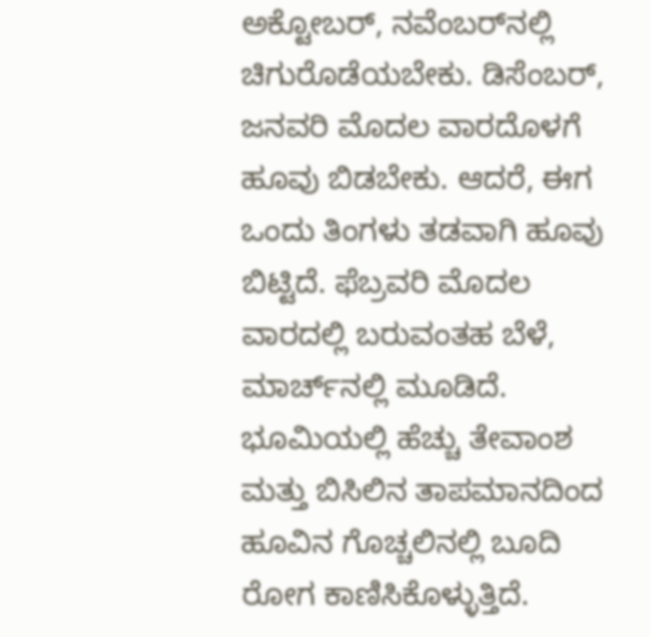ಅಕ್ಟೋಬರ್, ನವೆಂಬರ್‌ನಲ್ಲಿ ಚಿಗುರೊಡೆಯಬೇಕು. ಡಿಸೆಂಬರ್, ಜನವರಿ ಮೊದಲ ವಾರದೊಳಗೆ ಹೂವು ಬಿಡಬೇಕು. ಆದರೆ, ಈಗ ಒಂದು ತಿಂಗಳು ತಡವಾಗಿ ಹೂವು ಬಿಟ್ಟಿದೆ. ಫೆಬ್ರವರಿ ಮೊದಲ ವಾರದಲ್ಲಿ ಬರುವಂತಹ ಬೆಳೆ, ಮಾರ್ಚ್‌ನಲ್ಲಿ ಮೂಡಿದೆ. ಭೂಮಿಯಲ್ಲಿ ಹೆಚ್ಚು ತೇವಾಂಶ ಮತ್ತು ಬಿಸಿಲಿನ ತಾಪಮಾನದಿಂದ ಹೂವಿನ ಗೊಚ್ಚಲಿನಲ್ಲಿ ಬೂದಿ ರೋಗ ಕಾಣಿಸಿಕೊಳ್ಳುತ್ತಿದೆ.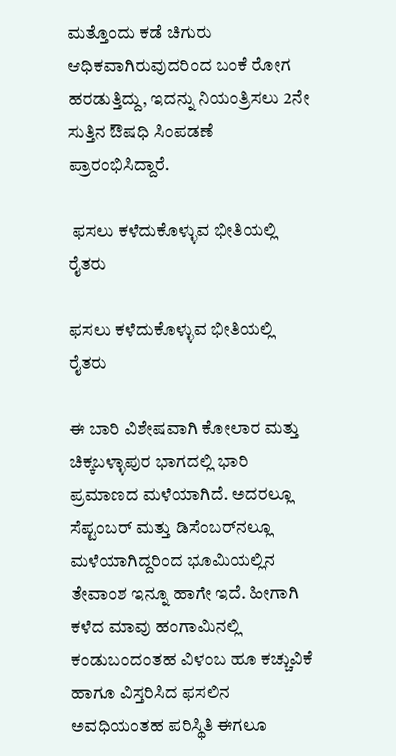ಮತ್ತೊಂದು ಕಡೆ ಚಿಗುರು ಆಧಿಕವಾಗಿರುವುದರಿಂದ ಬಂಕೆ ರೋಗ ಹರಡುತ್ತಿದ್ದು, ಇದನ್ನು ನಿಯಂತ್ರಿಸಲು 2ನೇ ಸುತ್ತಿನ ಔಷಧಿ ಸಿಂಪಡಣೆ ಪ್ರಾರಂಭಿಸಿದ್ದಾರೆ.

 ಫಸಲು ಕಳೆದುಕೊಳ್ಳುವ ಭೀತಿಯಲ್ಲಿ ರೈತರು

ಫಸಲು ಕಳೆದುಕೊಳ್ಳುವ ಭೀತಿಯಲ್ಲಿ ರೈತರು

ಈ ಬಾರಿ ವಿಶೇಷವಾಗಿ ಕೋಲಾರ ಮತ್ತು ಚಿಕ್ಕಬಳ್ಳಾಪುರ ಭಾಗದಲ್ಲಿ ಭಾರಿ ಪ್ರಮಾಣದ ಮಳೆಯಾಗಿದೆ. ಅದರಲ್ಲೂ ಸೆಪ್ಟಂಬರ್ ಮತ್ತು ಡಿಸೆಂಬರ್‌ನಲ್ಲೂ ಮಳೆಯಾಗಿದ್ದರಿಂದ ಭೂಮಿಯಲ್ಲಿನ ತೇವಾಂಶ ಇನ್ನೂ ಹಾಗೇ ಇದೆ. ಹೀಗಾಗಿ ಕಳೆದ ಮಾವು ಹಂಗಾಮಿನಲ್ಲಿ ಕಂಡುಬಂದಂತಹ ವಿಳಂಬ ಹೂ ಕಚ್ಚುವಿಕೆ ಹಾಗೂ ವಿಸ್ತರಿಸಿದ ಫಸಲಿನ ಅವಧಿಯಂತಹ ಪರಿಸ್ಥಿತಿ ಈಗಲೂ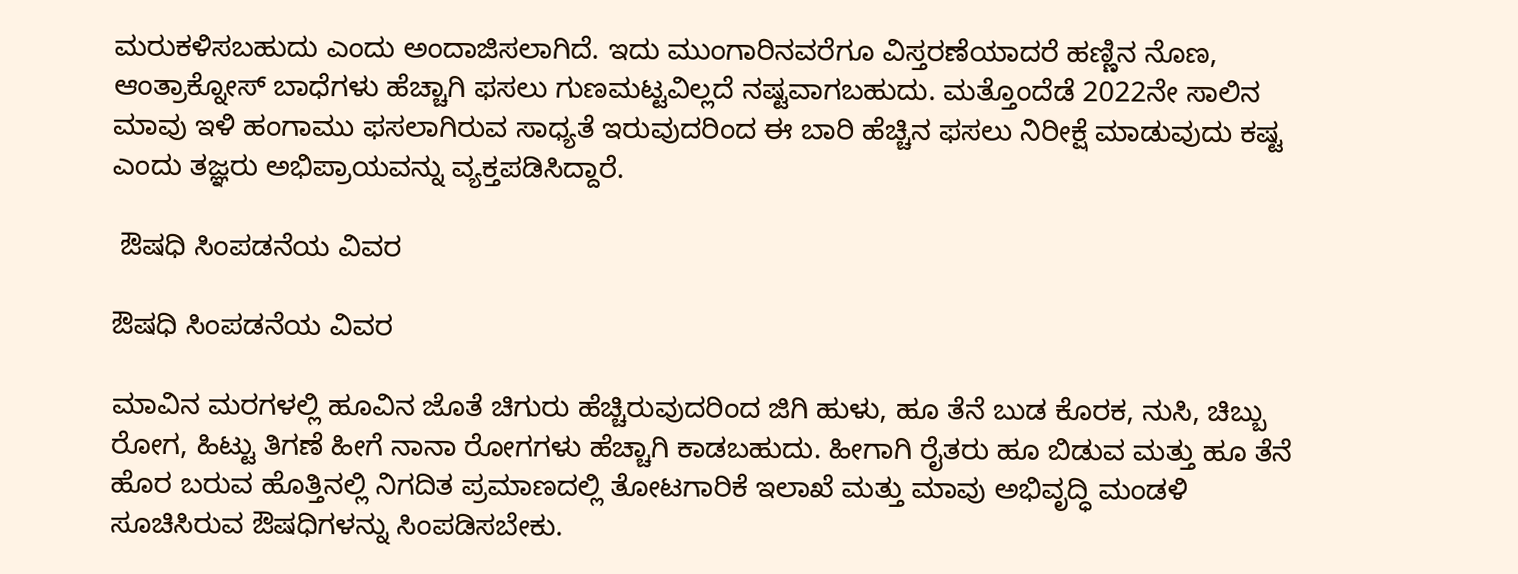ಮರುಕಳಿಸಬಹುದು ಎಂದು ಅಂದಾಜಿಸಲಾಗಿದೆ. ಇದು ಮುಂಗಾರಿನವರೆಗೂ ವಿಸ್ತರಣೆಯಾದರೆ ಹಣ್ಣಿನ ನೊಣ, ಆಂತ್ರಾಕ್ನೋಸ್ ಬಾಧೆಗಳು ಹೆಚ್ಚಾಗಿ ಫಸಲು ಗುಣಮಟ್ಟವಿಲ್ಲದೆ ನಷ್ಟವಾಗಬಹುದು. ಮತ್ತೊಂದೆಡೆ 2022ನೇ ಸಾಲಿನ ಮಾವು ಇಳಿ ಹಂಗಾಮು ಫಸಲಾಗಿರುವ ಸಾಧ್ಯತೆ ಇರುವುದರಿಂದ ಈ ಬಾರಿ ಹೆಚ್ಚಿನ ಫಸಲು ನಿರೀಕ್ಷೆ ಮಾಡುವುದು ಕಷ್ಟ ಎಂದು ತಜ್ಞರು ಅಭಿಪ್ರಾಯವನ್ನು ವ್ಯಕ್ತಪಡಿಸಿದ್ದಾರೆ.

 ಔಷಧಿ ಸಿಂಪಡನೆಯ ವಿವರ

ಔಷಧಿ ಸಿಂಪಡನೆಯ ವಿವರ

ಮಾವಿನ ಮರಗಳಲ್ಲಿ ಹೂವಿನ ಜೊತೆ ಚಿಗುರು ಹೆಚ್ಚಿರುವುದರಿಂದ ಜಿಗಿ ಹುಳು, ಹೂ ತೆನೆ ಬುಡ ಕೊರಕ, ನುಸಿ, ಚಿಬ್ಬು ರೋಗ, ಹಿಟ್ಟು ತಿಗಣೆ ಹೀಗೆ ನಾನಾ ರೋಗಗಳು ಹೆಚ್ಚಾಗಿ ಕಾಡಬಹುದು. ಹೀಗಾಗಿ ರೈತರು ಹೂ ಬಿಡುವ ಮತ್ತು ಹೂ ತೆನೆ ಹೊರ ಬರುವ ಹೊತ್ತಿನಲ್ಲಿ ನಿಗದಿತ ಪ್ರಮಾಣದಲ್ಲಿ ತೋಟಗಾರಿಕೆ ಇಲಾಖೆ ಮತ್ತು ಮಾವು ಅಭಿವೃದ್ಧಿ ಮಂಡಳಿ ಸೂಚಿಸಿರುವ ಔಷಧಿಗಳನ್ನು ಸಿಂಪಡಿಸಬೇಕು.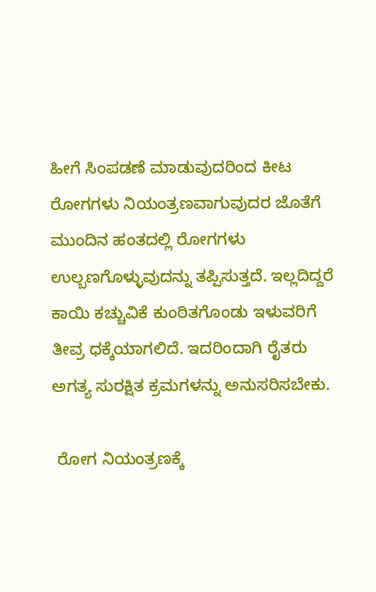ಹೀಗೆ ಸಿಂಪಡಣೆ ಮಾಡುವುದರಿಂದ ಕೀಟ ರೋಗಗಳು ನಿಯಂತ್ರಣವಾಗುವುದರ ಜೊತೆಗೆ ಮುಂದಿನ ಹಂತದಲ್ಲಿ ರೋಗಗಳು ಉಲ್ಬಣಗೊಳ್ಳುವುದನ್ನು ತಪ್ಪಿಸುತ್ತದೆ. ಇಲ್ಲದಿದ್ದರೆ ಕಾಯಿ ಕಚ್ಚುವಿಕೆ ಕುಂಠಿತಗೊಂಡು ಇಳುವರಿಗೆ ತೀವ್ರ ಧಕ್ಕೆಯಾಗಲಿದೆ. ಇದರಿಂದಾಗಿ ರೈತರು ಅಗತ್ಯ ಸುರಕ್ಷಿತ ಕ್ರಮಗಳನ್ನು ಅನುಸರಿಸಬೇಕು.

 ರೋಗ ನಿಯಂತ್ರಣಕ್ಕೆ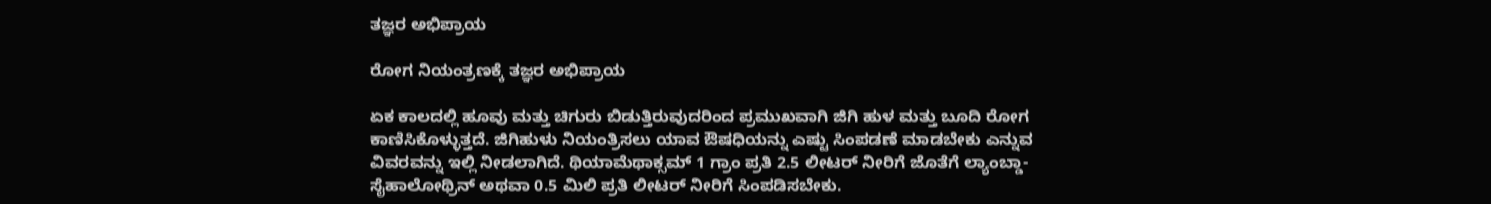ತಜ್ಞರ ಅಭಿಪ್ರಾಯ

ರೋಗ ನಿಯಂತ್ರಣಕ್ಕೆ ತಜ್ಞರ ಅಭಿಪ್ರಾಯ

ಏಕ ಕಾಲದಲ್ಲಿ ಹೂವು ಮತ್ತು ಚಿಗುರು ಬಿಡುತ್ತಿರುವುದರಿಂದ ಪ್ರಮುಖವಾಗಿ ಜಿಗಿ ಹುಳ ಮತ್ತು ಬೂದಿ ರೋಗ ಕಾಣಿಸಿಕೊಳ್ಳುತ್ತದೆ. ಜಿಗಿಹುಳು ನಿಯಂತ್ರಿಸಲು ಯಾವ ಔ‍ಷಧಿಯನ್ನು ಎಷ್ಟು ಸಿಂಪಡಣೆ ಮಾಡಬೇಕು ಎನ್ನುವ ವಿವರವನ್ನು ಇಲ್ಲಿ ನೀಡಲಾಗಿದೆ. ಥಿಯಾಮೆಥಾಕ್ಸಮ್ 1 ಗ್ರಾಂ ಪ್ರತಿ 2.5 ಲೀಟರ್ ನೀರಿಗೆ ಜೊತೆಗೆ ಲ್ಯಾಂಬ್ಡಾ- ಸೈಹಾಲೋಥ್ರಿನ್ ಅಥವಾ 0.5 ಮಿಲಿ ಪ್ರತಿ ಲೀಟರ್ ನೀರಿಗೆ ಸಿಂಪಡಿಸಬೇಕು.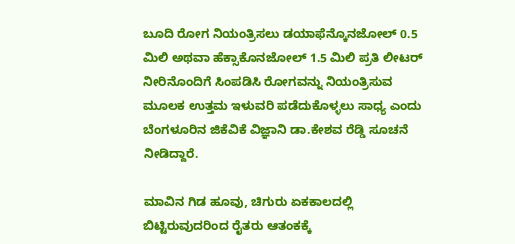ಬೂದಿ ರೋಗ ನಿಯಂತ್ರಿಸಲು ಡಯಾಫೆನ್ಕೊನಜೋಲ್ 0.5 ಮಿಲಿ ಅಥವಾ ಹೆಕ್ಸಾಕೊನಜೋಲ್ 1.5 ಮಿಲಿ ಪ್ರತಿ ಲೀಟರ್ ನೀರಿನೊಂದಿಗೆ ಸಿಂಪಡಿಸಿ ರೋಗವನ್ನು ನಿಯಂತ್ರಿಸುವ ಮೂಲಕ ಉತ್ತಮ ಇಳುವರಿ ಪಡೆದುಕೊಳ್ಳಲು ಸಾಧ್ಯ ಎಂದು ಬೆಂಗಳೂರಿನ ಜಿಕೆವಿಕೆ ವಿಜ್ಞಾನಿ ಡಾ.ಕೇಶವ ರೆಡ್ಡಿ ಸೂಚನೆ ನೀಡಿದ್ದಾರೆ.

ಮಾವಿನ ಗಿಡ ಹೂವು, ಚಿಗುರು ಏಕಕಾಲದಲ್ಲಿ ಬಿಟ್ಟಿರುವುದರಿಂದ ರೈತರು ಆತಂಕಕ್ಕೆ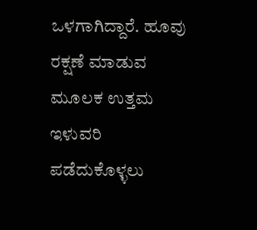ಒಳಗಾಗಿದ್ದಾರೆ. ಹೂವು ರಕ್ಷಣೆ ಮಾಡುವ ಮೂಲಕ ಉತ್ತಮ ಇಳುವರಿ ಪಡೆದುಕೊಳ್ಳಲು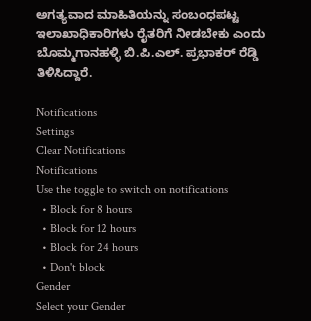ಅಗತ್ಯವಾದ ಮಾಹಿತಿಯನ್ನು ಸಂಬಂಧಪಟ್ಟ ಇಲಾಖಾಧಿಕಾರಿಗಳು ರೈತರಿಗೆ ನೀಡಬೇಕು ಎಂದು ಬೊಮ್ಮಗಾನಹಳ್ಳಿ ಬಿ.ಪಿ.ಎಲ್. ಪ್ರಭಾಕರ್ ರೆಡ್ಡಿ ತಿಳಿಸಿದ್ದಾರೆ.

Notifications
Settings
Clear Notifications
Notifications
Use the toggle to switch on notifications
  • Block for 8 hours
  • Block for 12 hours
  • Block for 24 hours
  • Don't block
Gender
Select your Gender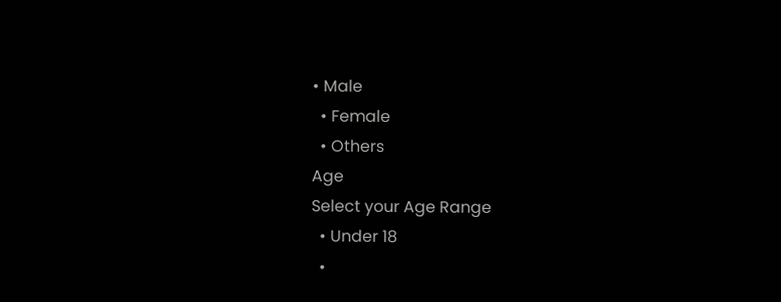• Male
  • Female
  • Others
Age
Select your Age Range
  • Under 18
  •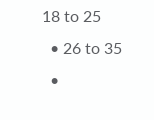18 to 25
  • 26 to 35
  •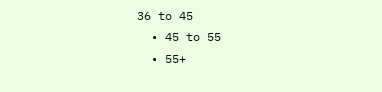36 to 45
  • 45 to 55
  • 55+